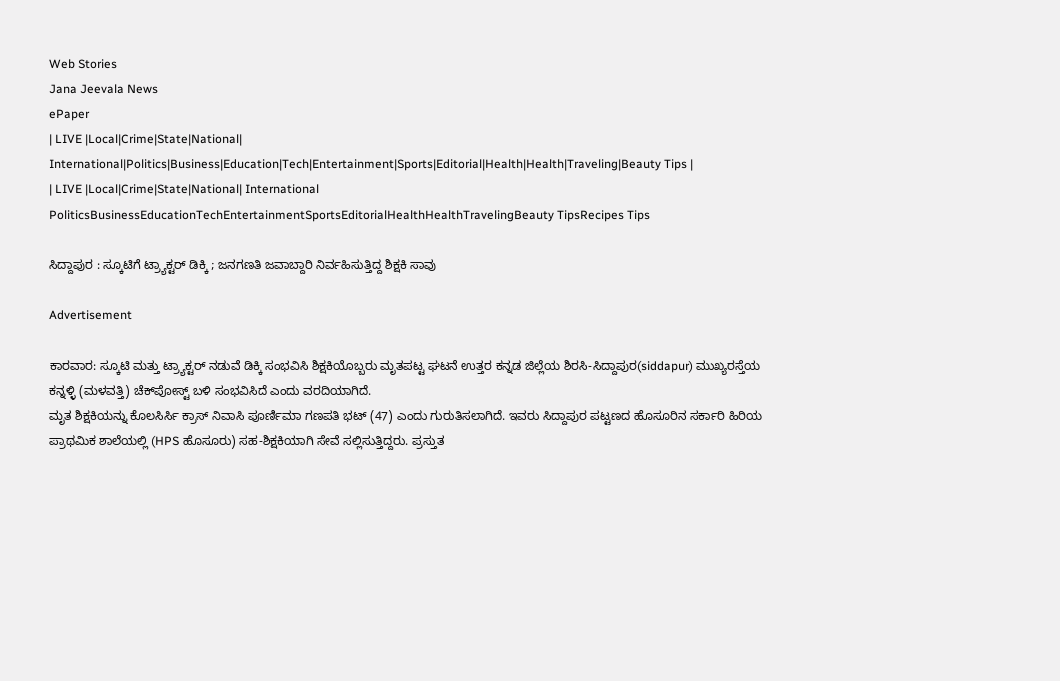Web Stories
Jana Jeevala News
ePaper
| LIVE |Local|Crime|State|National| International|Politics|Business|Education|Tech|Entertainment|Sports|Editorial|Health|Health|Traveling|Beauty Tips |
| LIVE |Local|Crime|State|National| International
PoliticsBusinessEducationTechEntertainmentSportsEditorialHealthHealthTravelingBeauty TipsRecipes Tips

ಸಿದ್ದಾಪುರ : ಸ್ಕೂಟಿಗೆ ಟ್ರ್ಯಾಕ್ಟರ್ ಡಿಕ್ಕಿ ; ಜನಗಣತಿ ಜವಾಬ್ದಾರಿ ನಿರ್ವಹಿಸುತ್ತಿದ್ದ ಶಿಕ್ಷಕಿ ಸಾವು

Advertisement

ಕಾರವಾರ: ಸ್ಕೂಟಿ ಮತ್ತು ಟ್ರ್ಯಾಕ್ಟರ್ ನಡುವೆ ಡಿಕ್ಕಿ ಸಂಭವಿಸಿ ಶಿಕ್ಷಕಿಯೊಬ್ಬರು ಮೃತಪಟ್ಟ ಘಟನೆ ಉತ್ತರ ಕನ್ನಡ ಜಿಲ್ಲೆಯ ಶಿರಸಿ-ಸಿದ್ದಾಪುರ(siddapur) ಮುಖ್ಯರಸ್ತೆಯ ಕನ್ನಳ್ಳಿ (ಮಳವತ್ತಿ) ಚೆಕ್‌ಪೋಸ್ಟ್ ಬಳಿ ಸಂಭವಿಸಿದೆ ಎಂದು ವರದಿಯಾಗಿದೆ.
ಮೃತ ಶಿಕ್ಷಕಿಯನ್ನು ಕೊಲಸಿರ್ಸಿ ಕ್ರಾಸ್ ನಿವಾಸಿ ಪೂರ್ಣಿಮಾ ಗಣಪತಿ ಭಟ್ (47) ಎಂದು ಗುರುತಿಸಲಾಗಿದೆ. ಇವರು ಸಿದ್ದಾಪುರ ಪಟ್ಟಣದ ಹೊಸೂರಿನ ಸರ್ಕಾರಿ ಹಿರಿಯ ಪ್ರಾಥಮಿಕ ಶಾಲೆಯಲ್ಲಿ (HPS ಹೊಸೂರು) ಸಹ-ಶಿಕ್ಷಕಿಯಾಗಿ ಸೇವೆ ಸಲ್ಲಿಸುತ್ತಿದ್ದರು. ಪ್ರಸ್ತುತ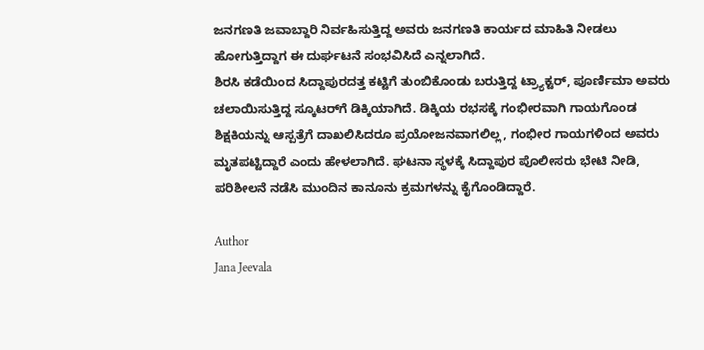ಜನಗಣತಿ ಜವಾಬ್ದಾರಿ ನಿರ್ವಹಿಸುತ್ತಿದ್ದ ಅವರು ಜನಗಣತಿ ಕಾರ್ಯದ ಮಾಹಿತಿ ನೀಡಲು ಹೋಗುತ್ತಿದ್ದಾಗ ಈ ದುರ್ಘಟನೆ ಸಂಭವಿಸಿದೆ ಎನ್ನಲಾಗಿದೆ.
ಶಿರಸಿ ಕಡೆಯಿಂದ ಸಿದ್ದಾಪುರದತ್ತ ಕಟ್ಟಿಗೆ ತುಂಬಿಕೊಂಡು ಬರುತ್ತಿದ್ದ ಟ್ರ್ಯಾಕ್ಟರ್, ಪೂರ್ಣಿಮಾ ಅವರು ಚಲಾಯಿಸುತ್ತಿದ್ದ ಸ್ಕೂಟರ್‌ಗೆ ಡಿಕ್ಕಿಯಾಗಿದೆ. ಡಿಕ್ಕಿಯ ರಭಸಕ್ಕೆ ಗಂಭೀರವಾಗಿ ಗಾಯಗೊಂಡ ಶಿಕ್ಷಕಿಯನ್ನು ಆಸ್ಪತ್ರೆಗೆ ದಾಖಲಿಸಿದರೂ ಪ್ರಯೋಜನವಾಗಲಿಲ್ಲ, ಗಂಭೀರ ಗಾಯಗಳಿಂದ ಅವರು ಮೃತಪಟ್ಟಿದ್ದಾರೆ ಎಂದು ಹೇಳಲಾಗಿದೆ. ಘಟನಾ ಸ್ಥಳಕ್ಕೆ ಸಿದ್ದಾಪುರ ಪೊಲೀಸರು ಭೇಟಿ ನೀಡಿ, ಪರಿಶೀಲನೆ ನಡೆಸಿ ಮುಂದಿನ ಕಾನೂನು ಕ್ರಮಗಳನ್ನು ಕೈಗೊಂಡಿದ್ದಾರೆ.

Author
Jana Jeevala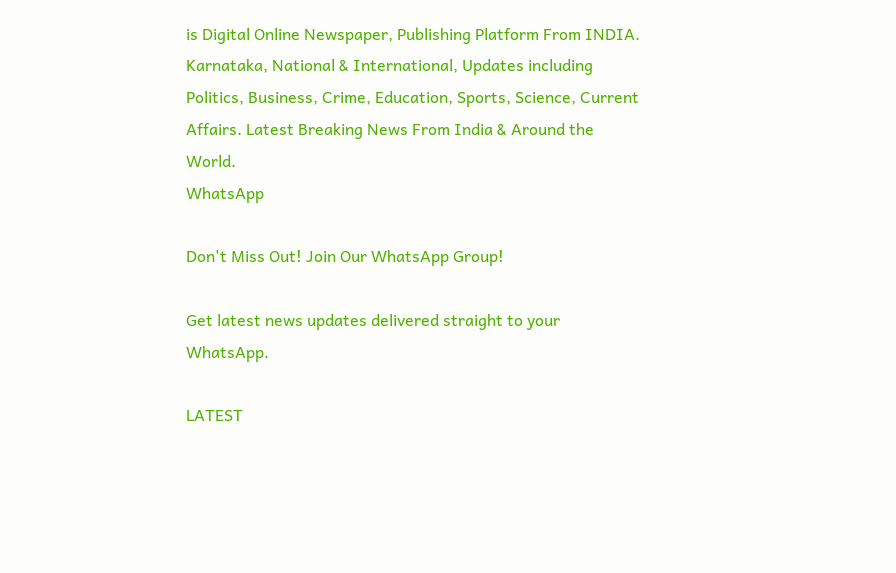is Digital Online Newspaper, Publishing Platform From INDIA. Karnataka, National & International, Updates including Politics, Business, Crime, Education, Sports, Science, Current Affairs. Latest Breaking News From India & Around the World.
WhatsApp

Don't Miss Out! Join Our WhatsApp Group!

Get latest news updates delivered straight to your WhatsApp.

LATEST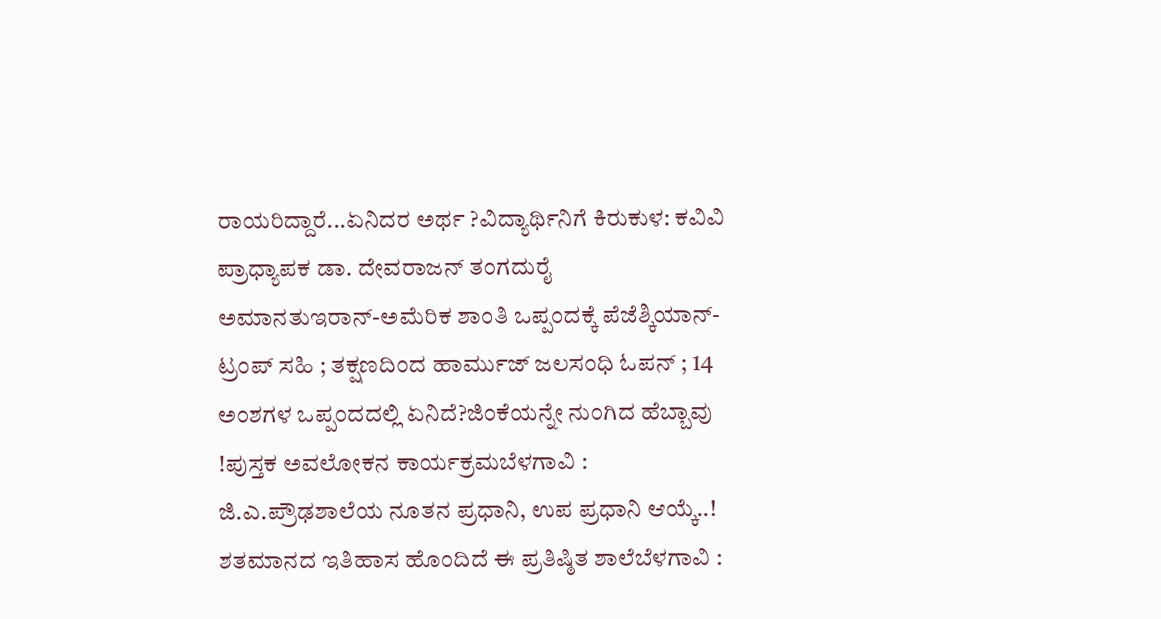ರಾಯರಿದ್ದಾರೆ...ಏನಿದರ ಅರ್ಥ ?ವಿದ್ಯಾರ್ಥಿನಿಗೆ ಕಿರುಕುಳ: ಕವಿವಿ ಪ್ರಾಧ್ಯಾಪಕ ಡಾ. ದೇವರಾಜನ್ ತಂಗದುರೈ ಅಮಾನತುಇರಾನ್‌-ಅಮೆರಿಕ ಶಾಂತಿ ಒಪ್ಪಂದಕ್ಕೆ ಪೆಜೆಶ್ಕಿಯಾನ್-ಟ್ರಂಪ್ ಸಹಿ ; ತಕ್ಷಣದಿಂದ ಹಾರ್ಮುಜ್ ಜಲಸಂಧಿ ಓಪನ್‌ ; 14 ಅಂಶಗಳ ಒಪ್ಪಂದದಲ್ಲಿ ಏನಿದೆ?ಜಿಂಕೆಯನ್ನೇ ನುಂಗಿದ ಹೆಬ್ಬಾವು !ಪುಸ್ತಕ ಅವಲೋಕನ ಕಾರ್ಯಕ್ರಮಬೆಳಗಾವಿ : ಜಿ.ಎ.ಪ್ರೌಢಶಾಲೆಯ ನೂತನ ಪ್ರಧಾನಿ, ಉಪ ಪ್ರಧಾನಿ ಆಯ್ಕೆ..! ಶತಮಾನದ ಇತಿಹಾಸ ಹೊಂದಿದೆ ಈ ಪ್ರತಿಷ್ಠಿತ ಶಾಲೆಬೆಳಗಾವಿ :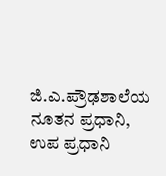ಜಿ.ಎ.ಪ್ರೌಢಶಾಲೆಯ ನೂತನ ಪ್ರಧಾನಿ, ಉಪ ಪ್ರಧಾನಿ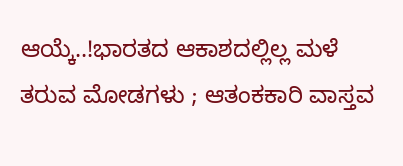ಆಯ್ಕೆ..!ಭಾರತದ ಆಕಾಶದಲ್ಲಿಲ್ಲ ಮಳೆ ತರುವ ಮೋಡಗಳು ; ಆತಂಕಕಾರಿ ವಾಸ್ತವ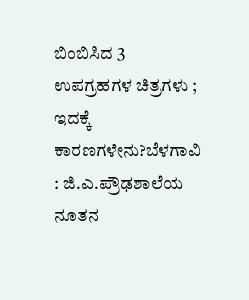ಬಿಂಬಿಸಿದ 3 ಉಪಗ್ರಹಗಳ ಚಿತ್ರಗಳು ; ಇದಕ್ಕೆ ಕಾರಣಗಳೇನು?ಬೆಳಗಾವಿ : ಜಿ.ಎ.ಪ್ರೌಢಶಾಲೆಯ ನೂತನ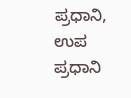ಪ್ರಧಾನಿ, ಉಪ ಪ್ರಧಾನಿ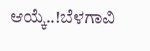ಆಯ್ಕೆ..!ಬೆಳಗಾವಿ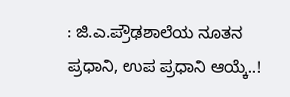: ಜಿ.ಎ.ಪ್ರೌಢಶಾಲೆಯ ನೂತನ ಪ್ರಧಾನಿ, ಉಪ ಪ್ರಧಾನಿ ಆಯ್ಕೆ..!